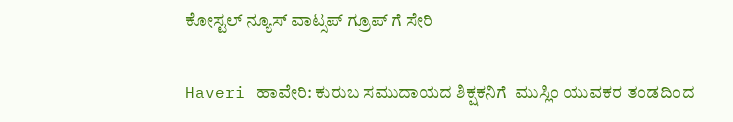ಕೋಸ್ಟಲ್ ನ್ಯೂಸ್ ವಾಟ್ಸಪ್ ಗ್ರೂಪ್ ಗೆ ಸೇರಿ

Haveri ಹಾವೇರಿ: ಕುರುಬ ಸಮುದಾಯದ ಶಿಕ್ಷಕನಿಗೆ  ಮುಸ್ಲಿಂ ಯುವಕರ ತಂಡದಿಂದ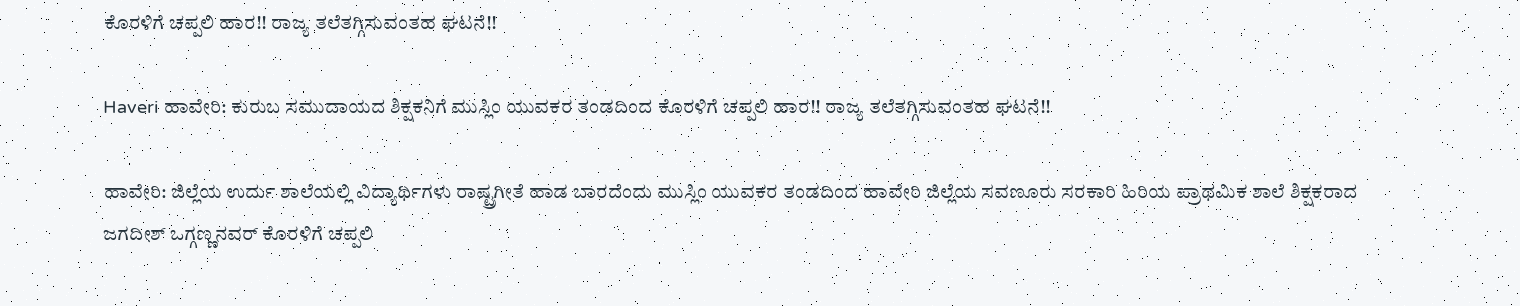ಕೊರಳಿಗೆ ಚಪ್ಪಲಿ ಹಾರ!! ರಾಜ್ಯ ತಲೆತಗ್ಗಿಸುವಂತಹ ಘಟನೆ!!

Haveri ಹಾವೇರಿ: ಕುರುಬ ಸಮುದಾಯದ ಶಿಕ್ಷಕನಿಗೆ ಮುಸ್ಲಿಂ ಯುವಕರ ತಂಡದಿಂದ ಕೊರಳಿಗೆ ಚಪ್ಪಲಿ ಹಾರ!! ರಾಜ್ಯ ತಲೆತಗ್ಗಿಸುವಂತಹ ಘಟನೆ!!

ಹಾವೇರಿ: ಜಿಲ್ಲೆಯ ಉರ್ದು ಶಾಲೆಯಲ್ಲಿ ವಿದ್ಯಾರ್ಥಿಗಳು ರಾಷ್ಟ್ರಗೀತೆ ಹಾಡ ಬಾರದೆಂದು ಮುಸ್ಲಿಂ ಯುವಕರ ತಂಡದಿಂದ ಹಾವೇರಿ ಜಿಲ್ಲೆಯ ಸವಣೂರು ಸರಕಾರಿ ಹಿರಿಯ ಪ್ರಾಥಮಿಕ ಶಾಲೆ ಶಿಕ್ಷಕರಾದ ಜಗದೀಶ್ ಒಗ್ಗಣ್ಣನವರ್ ಕೊರಳಿಗೆ ಚಪ್ಪಲಿ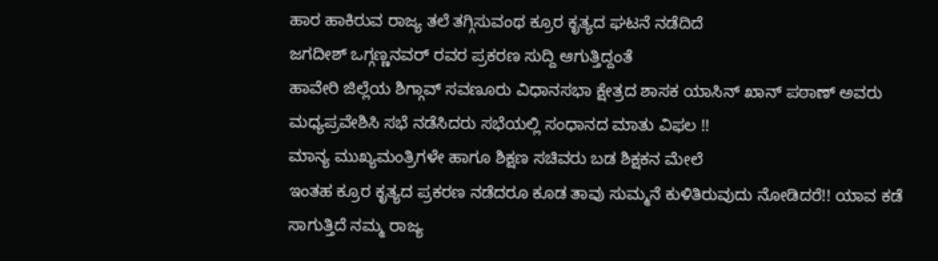ಹಾರ ಹಾಕಿರುವ ರಾಜ್ಯ ತಲೆ ತಗ್ಗಿಸುವಂಥ ಕ್ರೂರ ಕೃತ್ಯದ ಘಟನೆ ನಡೆದಿದೆ
ಜಗದೀಶ್ ಒಗ್ಗಣ್ಣನವರ್ ರವರ ಪ್ರಕರಣ ಸುದ್ದಿ ಆಗುತ್ತಿದ್ದಂತೆ
ಹಾವೇರಿ ಜಿಲ್ಲೆಯ ಶಿಗ್ಗಾವ್ ಸವಣೂರು ವಿಧಾನಸಭಾ ಕ್ಷೇತ್ರದ ಶಾಸಕ ಯಾಸಿನ್ ಖಾನ್ ಪಠಾಣ್ ಅವರು ಮಧ್ಯಪ್ರವೇಶಿಸಿ ಸಭೆ ನಡೆಸಿದರು ಸಭೆಯಲ್ಲಿ ಸಂಧಾನದ ಮಾತು ವಿಫಲ !!
ಮಾನ್ಯ ಮುಖ್ಯಮಂತ್ರಿಗಳೇ ಹಾಗೂ ಶಿಕ್ಷಣ ಸಚಿವರು ಬಡ ಶಿಕ್ಷಕನ ಮೇಲೆ
ಇಂತಹ ಕ್ರೂರ ಕೃತ್ಯದ ಪ್ರಕರಣ ನಡೆದರೂ ಕೂಡ ತಾವು ಸುಮ್ಮನೆ ಕುಳಿತಿರುವುದು ನೋಡಿದರೆ!! ಯಾವ ಕಡೆ ಸಾಗುತ್ತಿದೆ ನಮ್ಮ ರಾಜ್ಯ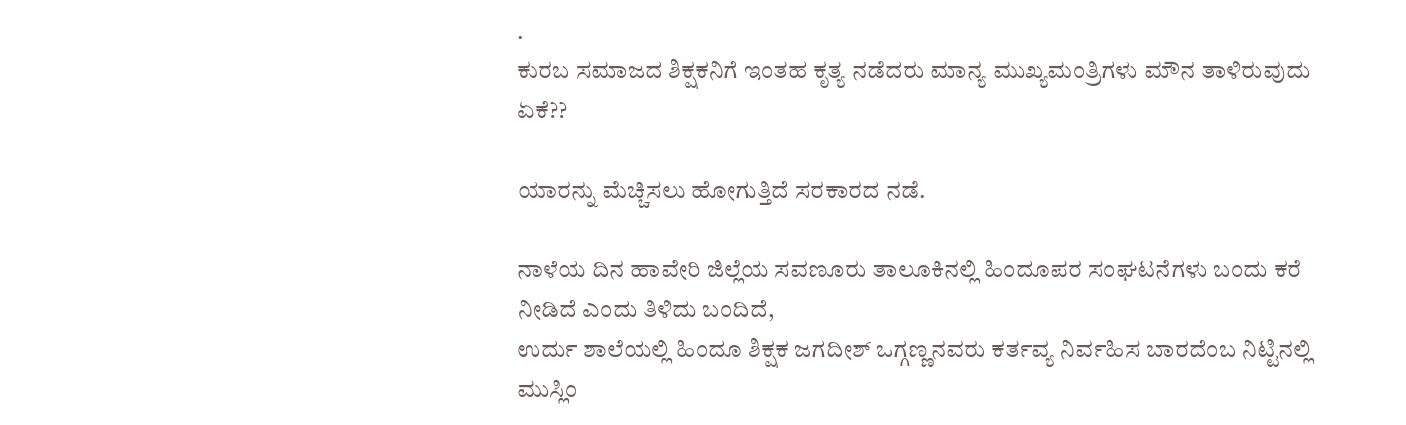.
ಕುರಬ ಸಮಾಜದ ಶಿಕ್ಷಕನಿಗೆ ಇಂತಹ ಕೃತ್ಯ ನಡೆದರು ಮಾನ್ಯ ಮುಖ್ಯಮಂತ್ರಿಗಳು ಮೌನ ತಾಳಿರುವುದು ಏಕೆ??

ಯಾರನ್ನು ಮೆಚ್ಚಿಸಲು ಹೋಗುತ್ತಿದೆ ಸರಕಾರದ ನಡೆ.

ನಾಳೆಯ ದಿನ ಹಾವೇರಿ ಜಿಲ್ಲೆಯ ಸವಣೂರು ತಾಲೂಕಿನಲ್ಲಿ ಹಿಂದೂಪರ ಸಂಘಟನೆಗಳು ಬಂದು ಕರೆ ನೀಡಿದೆ ಎಂದು ತಿಳಿದು ಬಂದಿದೆ,
ಉರ್ದು ಶಾಲೆಯಲ್ಲಿ ಹಿಂದೂ ಶಿಕ್ಷಕ ಜಗದೀಶ್ ಒಗ್ಗಣ್ಣನವರು ಕರ್ತವ್ಯ ನಿರ್ವಹಿಸ ಬಾರದೆಂಬ ನಿಟ್ಟಿನಲ್ಲಿ ಮುಸ್ಲಿಂ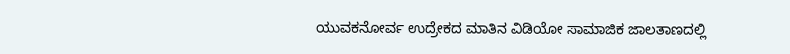ಯುವಕನೋರ್ವ ಉದ್ರೇಕದ ಮಾತಿನ ವಿಡಿಯೋ ಸಾಮಾಜಿಕ ಜಾಲತಾಣದಲ್ಲಿ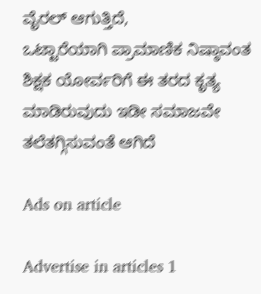ವೈರಲ್ ಆಗುತ್ತಿದೆ,
ಒಟ್ಟಾರೆಯಾಗಿ ಪ್ರಾಮಾಣಿಕ ನಿಷ್ಠಾವಂತ ಶಿಕ್ಷಕ ಯೋರ್ವರಿಗೆ ಈ ತರದ ಕೃತ್ಯ ಮಾಡಿರುವುದು ಇಡೀ ಸಮಾಜವೇ ತಲೆತಗ್ಗಿಸುವಂತೆ ಆಗಿದೆ

Ads on article

Advertise in articles 1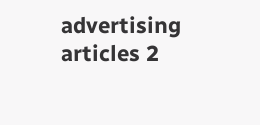advertising articles 2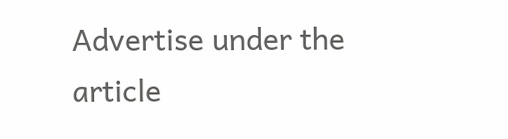Advertise under the article